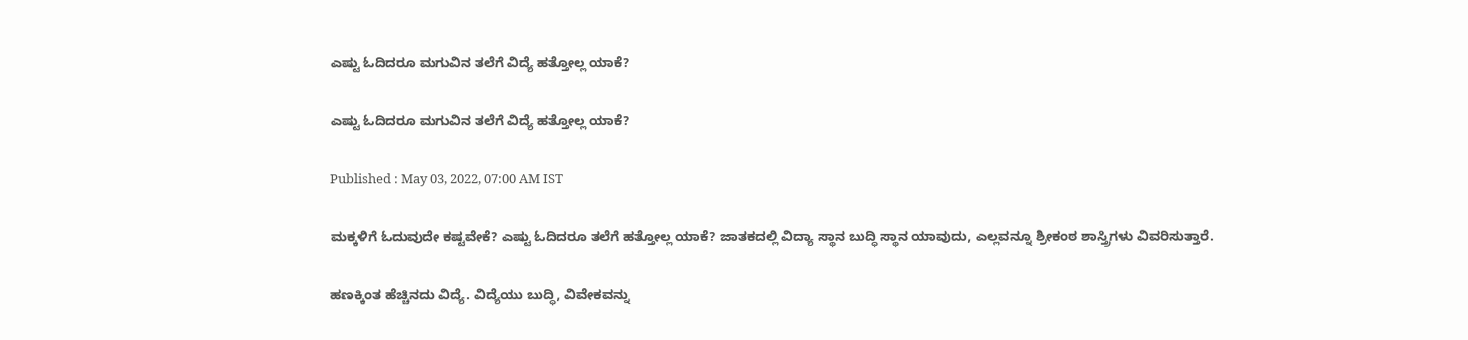ಎಷ್ಟು ಓದಿದರೂ ಮಗುವಿನ ತಲೆಗೆ ವಿದ್ಯೆ ಹತ್ತೋಲ್ಲ ಯಾಕೆ?

ಎಷ್ಟು ಓದಿದರೂ ಮಗುವಿನ ತಲೆಗೆ ವಿದ್ಯೆ ಹತ್ತೋಲ್ಲ ಯಾಕೆ?

Published : May 03, 2022, 07:00 AM IST

ಮಕ್ಕಳಿಗೆ ಓದುವುದೇ ಕಷ್ಟವೇಕೆ? ಎಷ್ಟು ಓದಿದರೂ ತಲೆಗೆ ಹತ್ತೋಲ್ಲ ಯಾಕೆ? ಜಾತಕದಲ್ಲಿ ವಿದ್ಯಾ ಸ್ಥಾನ ಬುದ್ಧಿ ಸ್ಥಾನ ಯಾವುದು, ಎಲ್ಲವನ್ನೂ ಶ್ರೀಕಂಠ ಶಾಸ್ತ್ರಿಗಳು ವಿವರಿಸುತ್ತಾರೆ.

ಹಣಕ್ಕಿಂತ ಹೆಚ್ಚಿನದು ವಿದ್ಯೆ. ವಿದ್ಯೆಯು ಬುದ್ಧಿ, ವಿವೇಕವನ್ನು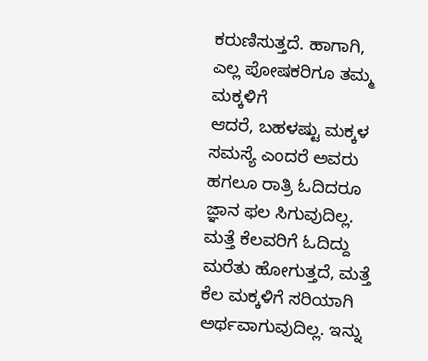ಕರುಣಿಸುತ್ತದೆ. ಹಾಗಾಗಿ, ಎಲ್ಲ ಪೋಷಕರಿಗೂ ತಮ್ಮ ಮಕ್ಕಳಿಗೆ
ಆದರೆ, ಬಹಳಷ್ಟು ಮಕ್ಕಳ ಸಮಸ್ಯೆ ಎಂದರೆ ಅವರು ಹಗಲೂ ರಾತ್ರಿ ಓದಿದರೂ ಜ್ಞಾನ ಫಲ ಸಿಗುವುದಿಲ್ಲ. ಮತ್ತೆ ಕೆಲವರಿಗೆ ಓದಿದ್ದು ಮರೆತು ಹೋಗುತ್ತದೆ, ಮತ್ತೆ ಕೆಲ ಮಕ್ಕಳಿಗೆ ಸರಿಯಾಗಿ ಅರ್ಥವಾಗುವುದಿಲ್ಲ. ಇನ್ನು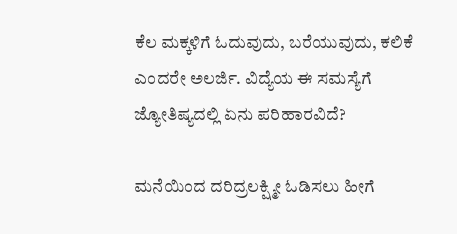ಕೆಲ ಮಕ್ಕಳಿಗೆ ಓದುವುದು, ಬರೆಯುವುದು, ಕಲಿಕೆ ಎಂದರೇ ಅಲರ್ಜಿ. ವಿದ್ಯೆಯ ಈ ಸಮಸ್ಯೆಗೆ ಜ್ಯೋತಿಷ್ಯದಲ್ಲಿ ಏನು ಪರಿಹಾರವಿದೆ?

ಮನೆಯಿಂದ ದರಿದ್ರಲಕ್ಷ್ಮೀ ಓಡಿಸಲು ಹೀಗೆ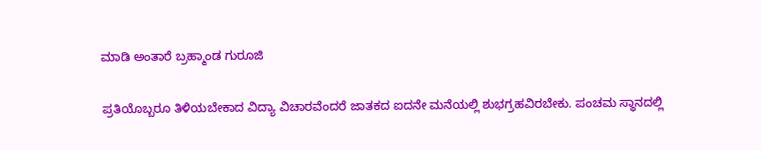ಮಾಡಿ ಅಂತಾರೆ ಬ್ರಹ್ಮಾಂಡ ಗುರೂಜಿ

ಪ್ರತಿಯೊಬ್ಬರೂ ತಿಳಿಯಬೇಕಾದ ವಿದ್ಯಾ ವಿಚಾರವೆಂದರೆ ಜಾತಕದ ಐದನೇ ಮನೆಯಲ್ಲಿ ಶುಭಗ್ರಹವಿರಬೇಕು. ಪಂಚಮ ಸ್ಥಾನದಲ್ಲಿ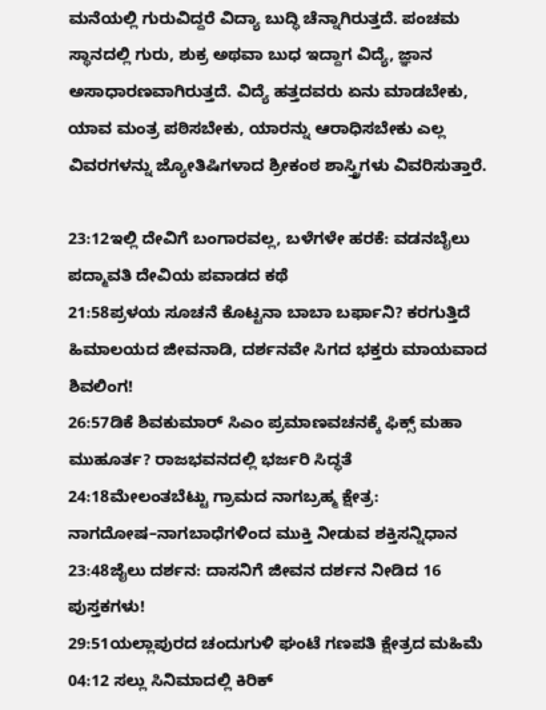ಮನೆಯಲ್ಲಿ ಗುರುವಿದ್ದರೆ ವಿದ್ಯಾ ಬುದ್ಧಿ ಚೆನ್ನಾಗಿರುತ್ತದೆ. ಪಂಚಮ ಸ್ಥಾನದಲ್ಲಿ ಗುರು, ಶುಕ್ರ ಅಥವಾ ಬುಧ ಇದ್ದಾಗ ವಿದ್ಯೆ, ಜ್ಞಾನ ಅಸಾಧಾರಣವಾಗಿರುತ್ತದೆ. ವಿದ್ಯೆ ಹತ್ತದವರು ಏನು ಮಾಡಬೇಕು, ಯಾವ ಮಂತ್ರ ಪಠಿಸಬೇಕು, ಯಾರನ್ನು ಆರಾಧಿಸಬೇಕು ಎಲ್ಲ ವಿವರಗಳನ್ನು ಜ್ಯೋತಿಷಿಗಳಾದ ಶ್ರೀಕಂಠ ಶಾಸ್ತ್ರಿಗಳು ವಿವರಿಸುತ್ತಾರೆ.

23:12ಇಲ್ಲಿ ದೇವಿಗೆ ಬಂಗಾರವಲ್ಲ, ಬಳೆಗಳೇ ಹರಕೆ: ವಡನಬೈಲು ಪದ್ಮಾವತಿ ದೇವಿಯ ಪವಾಡದ ಕಥೆ
21:58ಪ್ರಳಯ ಸೂಚನೆ ಕೊಟ್ಟನಾ ಬಾಬಾ ಬರ್ಫಾನಿ? ಕರಗುತ್ತಿದೆ ಹಿಮಾಲಯದ ಜೀವನಾಡಿ, ದರ್ಶನವೇ ಸಿಗದ ಭಕ್ತರು ಮಾಯವಾದ ಶಿವಲಿಂಗ!
26:57ಡಿಕೆ ಶಿವಕುಮಾರ್ ಸಿಎಂ ಪ್ರಮಾಣವಚನಕ್ಕೆ ಫಿಕ್ಸ್ ಮಹಾ ಮುಹೂರ್ತ? ರಾಜಭವನದಲ್ಲಿ ಭರ್ಜರಿ ಸಿದ್ಧತೆ
24:18ಮೇಲಂತಬೆಟ್ಟು ಗ್ರಾಮದ ನಾಗಬ್ರಹ್ಮ ಕ್ಷೇತ್ರ: ನಾಗದೋಷ–ನಾಗಬಾಧೆಗಳಿಂದ ಮುಕ್ತಿ ನೀಡುವ ಶಕ್ತಿಸನ್ನಿಧಾನ
23:48ಜೈಲು ದರ್ಶನ: ದಾಸನಿಗೆ ಜೀವನ ದರ್ಶನ ನೀಡಿದ 16 ಪುಸ್ತಕಗಳು!
29:51ಯಲ್ಲಾಪುರದ ಚಂದುಗುಳಿ ಘಂಟೆ ಗಣಪತಿ ಕ್ಷೇತ್ರದ ಮಹಿಮೆ
04:12 ಸಲ್ಲು ಸಿನಿಮಾದಲ್ಲಿ ಕಿರಿಕ್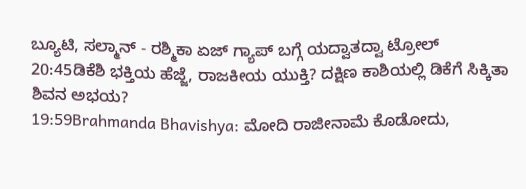ಬ್ಯೂಟಿ, ಸಲ್ಮಾನ್ - ರಶ್ಮಿಕಾ ಏಜ್ ಗ್ಯಾಪ್ ಬಗ್ಗೆ ಯದ್ವಾತದ್ವಾ ಟ್ರೋಲ್
20:45ಡಿಕೆಶಿ ಭಕ್ತಿಯ ಹೆಜ್ಜೆ, ರಾಜಕೀಯ ಯುಕ್ತಿ? ದಕ್ಷಿಣ ಕಾಶಿಯಲ್ಲಿ ಡಿಕೆಗೆ ಸಿಕ್ಕಿತಾ ಶಿವನ ಅಭಯ?
19:59Brahmanda Bhavishya: ಮೋದಿ ರಾಜೀನಾಮೆ ಕೊಡೋದು,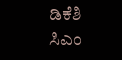ಡಿಕೆಶಿ ಸಿಎಂ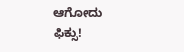ಆಗೋದು ಫಿಕ್ಸು!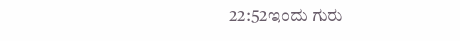22:52ಇಂದು ಗುರು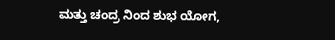ಮತ್ತು ಚಂದ್ರ ನಿಂದ ಶುಭ ಯೋಗ,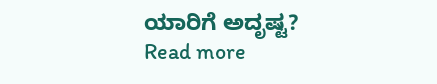ಯಾರಿಗೆ ಅದೃಷ್ಟ?
Read more